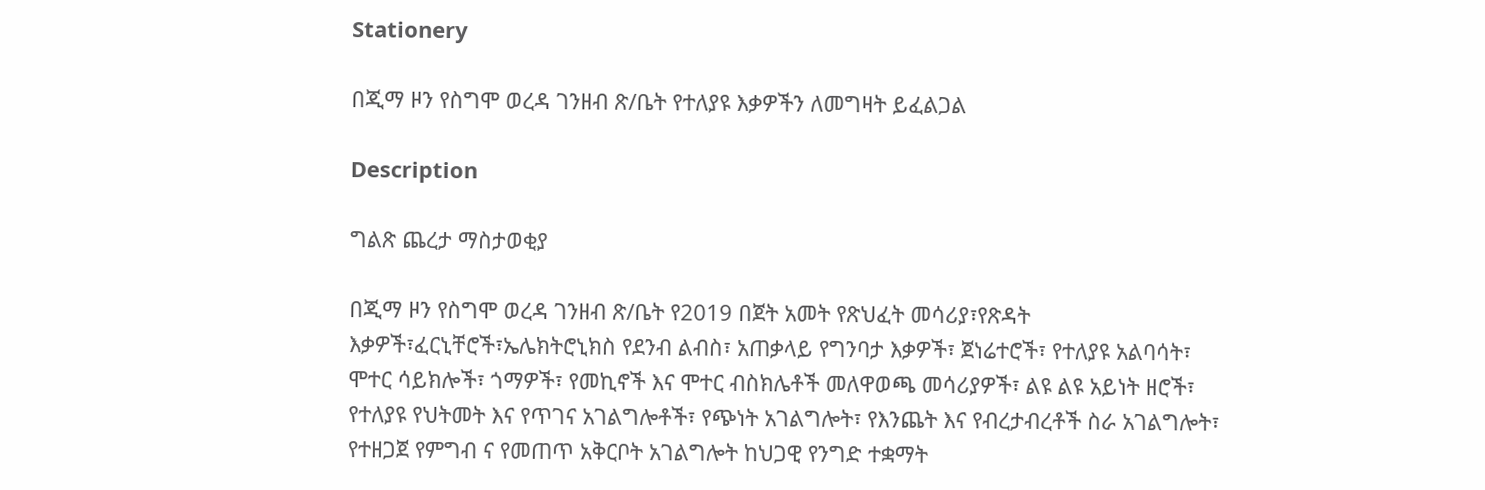Stationery

በጂማ ዞን የስግሞ ወረዳ ገንዘብ ጽ/ቤት የተለያዩ እቃዎችን ለመግዛት ይፈልጋል

Description

ግልጽ ጨረታ ማስታወቂያ

በጂማ ዞን የስግሞ ወረዳ ገንዘብ ጽ/ቤት የ2019 በጀት አመት የጽህፈት መሳሪያ፣የጽዳት እቃዎች፣ፈርኒቸሮች፣ኤሌክትሮኒክስ የደንብ ልብስ፣ አጠቃላይ የግንባታ እቃዎች፣ ጀነሬተሮች፣ የተለያዩ አልባሳት፣ ሞተር ሳይክሎች፣ ጎማዎች፣ የመኪኖች እና ሞተር ብስክሌቶች መለዋወጫ መሳሪያዎች፣ ልዩ ልዩ አይነት ዘሮች፣ የተለያዩ የህትመት እና የጥገና አገልግሎቶች፣ የጭነት አገልግሎት፣ የእንጨት እና የብረታብረቶች ስራ አገልግሎት፣ የተዘጋጀ የምግብ ና የመጠጥ አቅርቦት አገልግሎት ከህጋዊ የንግድ ተቋማት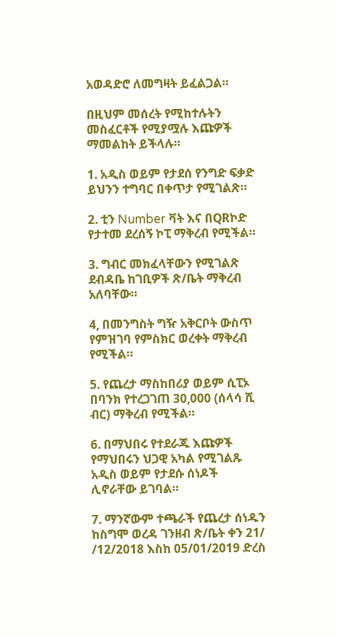አወዳድሮ ለመግዛት ይፈልጋል።

በዚህም መሰረት የሚከተሉትን መስፈርቶች የሚያሟሉ እጩዎች ማመልከት ይችላሉ።

1. አዲስ ወይም የታደሰ የንግድ ፍቃድ ይህንን ተግባር በቀጥታ የሚገልጽ።

2. ቲን Number ቫት እና በQRኮድ የታተመ ደረሰኝ ኮፒ ማቅረብ የሚችል።

3. ግብር መክፈላቸውን የሚገልጽ ደብዳቤ ከገቢዎች ጽ/ቤት ማቅረብ አለባቸው።

4, በመንግስት ግዥ አቅርቦት ውስጥ የምዝገባ የምስክር ወረቀት ማቅረብ የሚችል።

5. የጨረታ ማስከበሪያ ወይም ሲፒኦ በባንክ የተረጋገጠ 30,000 (ሰላሳ ሺ ብር) ማቅረብ የሚችል።

6. በማህበሩ የተደራጁ እጩዎች የማህበሩን ህጋዊ አካል የሚገልጹ አዲስ ወይም የታደሱ ሰነዶች ሊኖራቸው ይገባል።

7. ማንኛውም ተጫራች የጨረታ ሰነዱን ከስግሞ ወረዳ ገንዘብ ጽ/ቤት ቀን 21/ /12/2018 እስከ 05/01/2019 ድረስ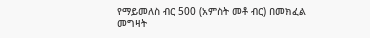የማይመለስ ብር 500 (አምስት መቶ ብር) በመክፈል መግዛት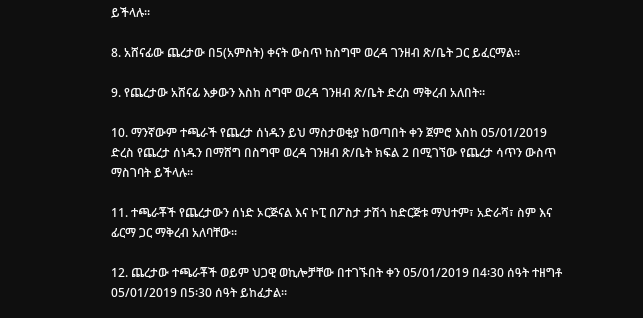ይችላሉ።

8. አሸናፊው ጨረታው በ5(አምስት) ቀናት ውስጥ ከስግሞ ወረዳ ገንዘብ ጽ/ቤት ጋር ይፈርማል።

9. የጨረታው አሸናፊ እቃውን እስከ ስግሞ ወረዳ ገንዘብ ጽ/ቤት ድረስ ማቅረብ አለበት።

10. ማንኛውም ተጫራች የጨረታ ሰነዱን ይህ ማስታወቂያ ከወጣበት ቀን ጀምሮ እስከ 05/01/2019 ድረስ የጨረታ ሰነዱን በማሸግ በስግሞ ወረዳ ገንዘብ ጽ/ቤት ክፍል 2 በሚገኘው የጨረታ ሳጥን ውስጥ ማስገባት ይችላሉ።

11. ተጫራቾች የጨረታውን ሰነድ ኦርጅናል እና ኮፒ በፖስታ ታሽጎ ከድርጅቱ ማህተም፣ አድራሻ፣ ስም እና ፊርማ ጋር ማቅረብ አለባቸው።

12. ጨረታው ተጫራቾች ወይም ህጋዊ ወኪሎቻቸው በተገኙበት ቀን 05/01/2019 በ4፡30 ሰዓት ተዘግቶ 05/01/2019 በ5፡30 ሰዓት ይከፈታል።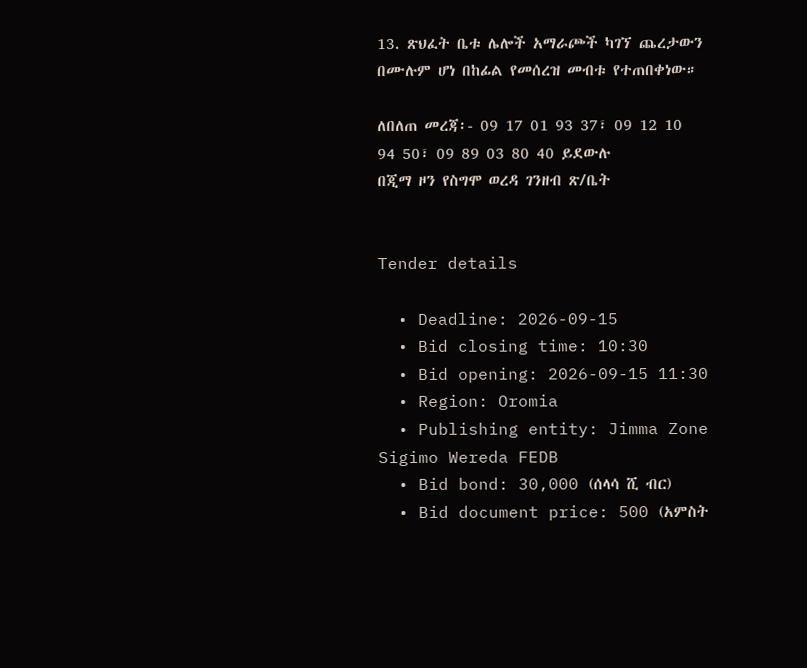13. ጽህፈት ቤቱ ሌሎች አማራጮች ካገኘ ጨረታውን በሙሉም ሆነ በከፊል የመሰረዝ መብቱ የተጠበቀነው።

ለበለጠ መረጃ፡- 09 17 01 93 37፣ 09 12 10 94 50፣ 09 89 03 80 40 ይደውሉ
በጂማ ዞን የስግሞ ወረዳ ገንዘብ ጽ/ቤት


Tender details

  • Deadline: 2026-09-15
  • Bid closing time: 10:30
  • Bid opening: 2026-09-15 11:30
  • Region: Oromia
  • Publishing entity: Jimma Zone Sigimo Wereda FEDB
  • Bid bond: 30,000 (ሰላሳ ሺ ብር)
  • Bid document price: 500 (አምስት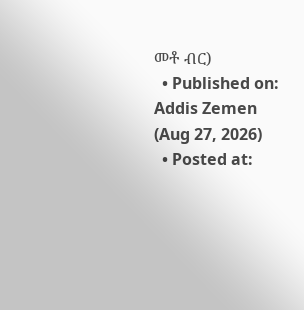መቶ ብር)
  • Published on: Addis Zemen (Aug 27, 2026)
  • Posted at: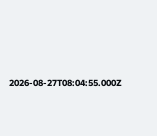2026-08-27T08:04:55.000Z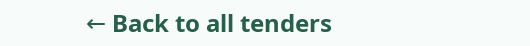← Back to all tenders